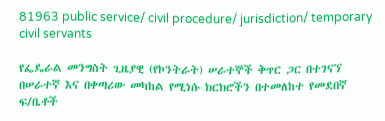81963 public service/ civil procedure/ jurisdiction/ temporary civil servants

የፌዴራል መንግስት ጊዜያዊ (የኮንትራት) ሠራተኞች ቅጥር ጋር በተገናኘ በሠራተኛ እና በቀጣሪው መካከል የሚነሱ ክርክሮችን በተመለከተ የመደበኛ ፍ/ቤቶች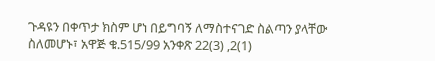ጉዳዩን በቀጥታ ክስም ሆነ በይግባኝ ለማስተናገድ ስልጣን ያላቸው ስለመሆኑ፣ አዋጅ ቁ.515/99 አንቀጽ 22(3) ,2(1)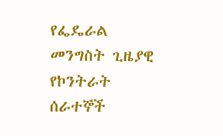የፌዴራል መንግስት ጊዜያዊ የኮንትራት ሰራተኞች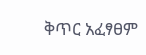ቅጥር አፈፃፀም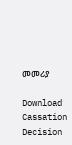መመሪያ

Download Cassation Decision